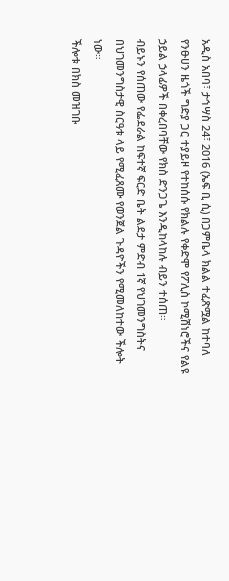አዲስ አበባ፣ ታኅሣስ 24፣ 2016 (ኤፍ ቢ ሲ) በጋምቤላ ክልል ተፈጽሟል ከተባለ የንፁሀን ዜጎች ግድያ ጋር ተያይዞ የተከሰሱ የክልሉ የቀድሞ የፖሊስ ኮሚሽነሮችና የልዩ ኃይል ኃላፊዎች በቀረበባቸው የክስ ድንጋጌ እንዲከላከሉ ብይን ተሰጠ።
ብይኑን የሰጠው የፌደራል ከፍተኛ ፍርድ ቤት ልደታ ምድብ 1ኛ የህገመንግስትና በህገመንግስታዊ ስርዓቱ ላይ የሚፈጸሙ የወንጀል ጉዳዮችን የሚመለከተው ችሎት ነው።
ችሎቱ በክስ መዝገቡ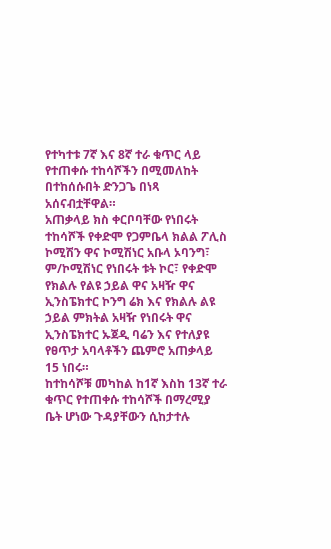የተካተቱ 7ኛ እና 8ኛ ተራ ቁጥር ላይ የተጠቀሱ ተከሳሾችን በሚመለከት በተከሰሱበት ድንጋጌ በነጻ አሰናብቷቸዋል።
አጠቃላይ ክስ ቀርቦባቸው የነበሩት ተከሳሾች የቀድሞ የጋምቤላ ክልል ፖሊስ ኮሚሽን ዋና ኮሚሽነር አቡላ ኦባንግ፣ ም/ኮሚሽነር የነበሩት ቱት ኮር፣ የቀድሞ የክልሉ የልዩ ኃይል ዋና አዛዥ ዋና ኢንስፔክተር ኮንግ ሬክ እና የክልሉ ልዩ ኃይል ምክትል አዛዥ የነበሩት ዋና ኢንስፔክተር ኡጀዲ ባሬን እና የተለያዩ የፀጥታ አባላቶችን ጨምሮ አጠቃላይ 15 ነበሩ።
ከተከሳሾቹ መካከል ከ1ኛ እስከ 13ኛ ተራ ቁጥር የተጠቀሱ ተከሳሾች በማረሚያ ቤት ሆነው ጉዳያቸውን ሲከታተሉ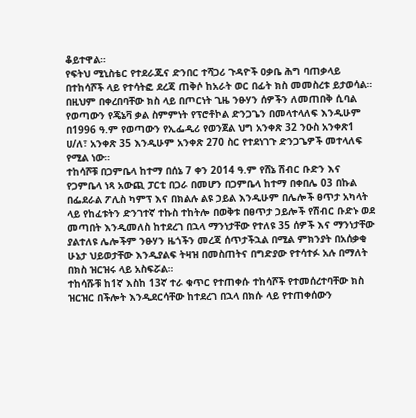ቆይተዋል።
የፍትህ ሚኒስቴር የተደራጁና ድንበር ተሻጋሪ ጉዳዮች ዐቃቤ ሕግ ባጠቃላይ በተከሳሾች ላይ የተሳትፎ ደረጃ ጠቅሶ ከአራት ወር በፊት ክስ መመስረቱ ይታወሳል።
በዚህም በቀረበባቸው ክስ ላይ በጦርነት ጊዜ ንፁሃን ሰዎችን ለመጠበቅ ሲባል የወጣውን የጄኔቫ ቃል ስምምነት የፕሮቶኮል ድንጋጌን በመላተላለፍ እንዲሁም በ1996 ዓ.ም የወጣውን የኢፌዲሪ የወንጀል ህግ አንቀጽ 32 ንዑስ አንቀጽ1 ሀ/ለ፣ አንቀጽ 35 እንዲሁም አንቀጽ 270 ስር የተደነገጉ ድንጋጌዎች መተላለፍ የሚል ነው።
ተከሳሾቹ በጋምቤላ ከተማ በሰኔ 7 ቀን 2014 ዓ.ም የሸኔ ሽብር ቡድን እና የጋምቤላ ነጻ አውጪ ፓርቲ በጋራ በመሆን በጋምቤላ ከተማ በቀበሌ 03 በኩል በፌደራል ፖሊስ ካምፕ እና በክልሉ ልዩ ኃይል እንዲሁም በሌሎች ፀጥታ አካላት ላይ የከፈቱትን ድንገተኛ ተኩስ ተከትሎ በወቅቱ በፀጥታ ኃይሎች የሽብር ቡድኑ ወደ መጣበት እንዲመለስ ከተደረገ በኋላ ማንነታቸው የተለዩ 35 ሰዎች እና ማንነታቸው ያልተለዩ ሌሎችም ንፁሃን ዜጎችን መረጃ ሰጥታችኋል በሚል ምክንያት በአሰቃቂ ሁኔታ ህይወታቸው እንዲያልፍ ትዛዝ በመስጠትና በግድያው የተሳተፉ አሉ በማለት በክስ ዝርዝሩ ላይ አስፍሯል።
ተከሳሹቹ ከ1ኛ እስከ 13ኛ ተራ ቁጥር የተጠቀሱ ተከሳሾች የተመሰረተባቸው ክስ ዝርዝር በችሎት እንዲደርሳቸው ከተደረገ በኋላ በክሱ ላይ የተጠቀሰውን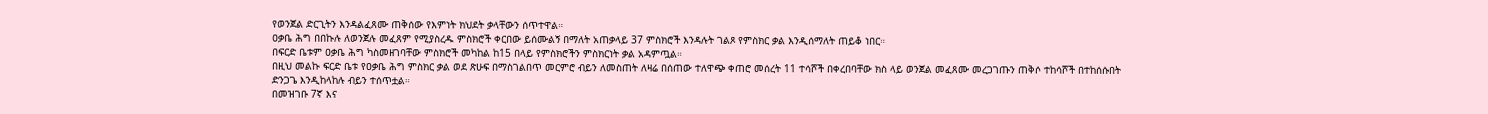የወንጀል ድርጊትን እንዳልፈጸሙ ጠቅሰው የእምነት ክህደት ቃላቸውን ሰጥተዋል።
ዐቃቤ ሕግ በበኩሉ ለወንጀሉ መፈጸም የሚያስረዱ ምስክሮች ቀርበው ይሰሙልኝ በማለት አጠቃላይ 37 ምስክሮች እንዳሉት ገልጾ የምስክር ቃል እንዲሰማለት ጠይቆ ነበር።
በፍርድ ቤቱም ዐቃቤ ሕግ ካስመዘገባቸው ምስክሮች መካከል ከ15 በላይ የምስክሮችን ምስክርነት ቃል አዳምጧል።
በዚህ መልኩ ፍርድ ቤቱ የዐቃቤ ሕግ ምስክር ቃል ወደ ጽሁፍ በማስገልበጥ መርምሮ ብይን ለመስጠት ለዛሬ በሰጠው ተለዋጭ ቀጠሮ መሰረት 11 ተሳሾች በቀረበባቸው ክስ ላይ ወንጀል መፈጸሙ መረጋገጡን ጠቅሶ ተከሳሾች በተከሰሱበት ድንጋጌ እንዲከላከሉ ብይን ተሰጥቷል።
በመዝገቡ 7ኛ እና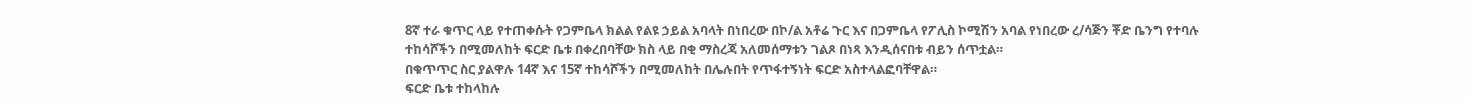8ኛ ተራ ቁጥር ላይ የተጠቀሱት የጋምቤላ ክልል የልዩ ኃይል አባላት በነበረው በኮ/ል አቶሬ ጉር እና በጋምቤላ የፖሊስ ኮሚሽን አባል የነበረው ረ/ሳጅን ቾድ ቤንግ የተባሉ ተከሳሾችን በሚመለከት ፍርድ ቤቱ በቀረበባቸው ክስ ላይ በቂ ማስረጃ አለመሰማቱን ገልጾ በነጻ እንዲሰናበቱ ብይን ሰጥቷል።
በቁጥጥር ስር ያልዋሉ 14ኛ እና 15ኛ ተከሳሾችን በሚመለከት በሌሉበት የጥፋተኝነት ፍርድ አስተላልፎባቸዋል።
ፍርድ ቤቱ ተከላከሉ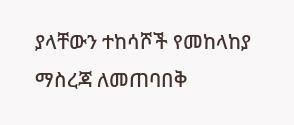ያላቸውን ተከሳሾች የመከላከያ ማስረጃ ለመጠባበቅ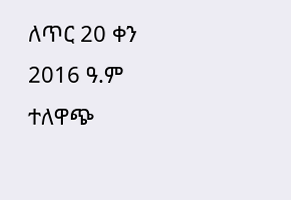ለጥር 20 ቀን 2016 ዓ.ም ተለዋጭ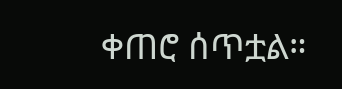ቀጠሮ ሰጥቷል።